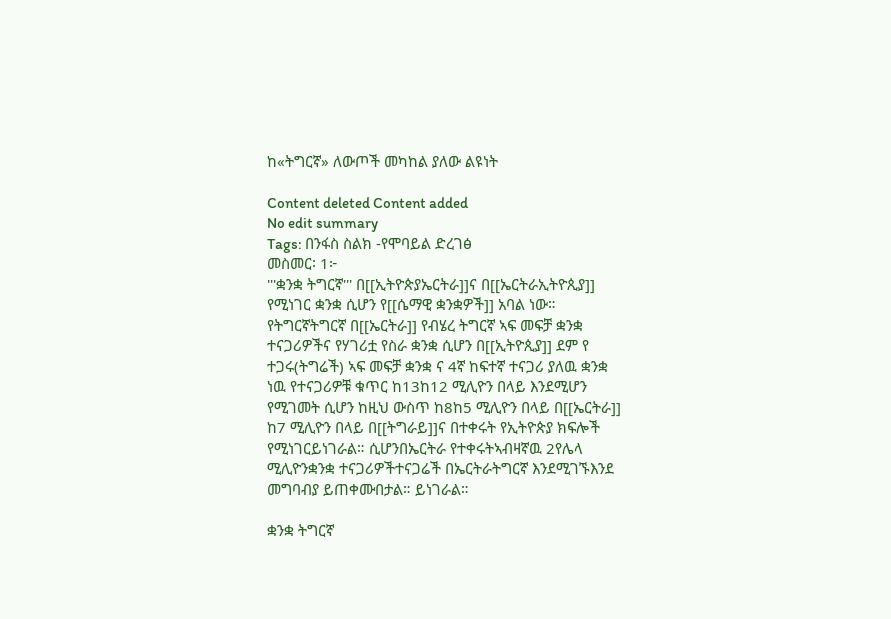ከ«ትግርኛ» ለውጦች መካከል ያለው ልዩነት

Content deleted Content added
No edit summary
Tags: በንፋስ ስልክ -የሞባይል ድረገፅ
መስመር፡ 1፦
'''ቋንቋ ትግርኛ''' በ[[ኢትዮጵያኤርትራ]]ና በ[[ኤርትራኢትዮጲያ]] የሚነገር ቋንቋ ሲሆን የ[[ሴማዊ ቋንቋዎች]] አባል ነው። የትግርኛትግርኛ በ[[ኤርትራ]] የብሄረ ትግርኛ ኣፍ መፍቻ ቋንቋ ተናጋሪዎችና የሃገሪቷ የስራ ቋንቋ ሲሆን በ[[ኢትዮጲያ]] ደም የ ተጋሩ(ትግሬች) ኣፍ መፍቻ ቋንቋ ና 4ኛ ከፍተኛ ተናጋሪ ያለዉ ቋንቋ ነዉ የተናጋሪዎቹ ቁጥር ከ13ከ12 ሚሊዮን በላይ እንደሚሆን የሚገመት ሲሆን ከዚህ ውስጥ ከ8ከ5 ሚሊዮን በላይ በ[[ኤርትራ]] ከ7 ሚሊዮን በላይ በ[[ትግራይ]]ና በተቀሩት የኢትዮጵያ ክፍሎች የሚነገርይነገራል። ሲሆንበኤርትራ የተቀሩትኣብዛኛዉ 2የሌላ ሚሊዮንቋንቋ ተናጋሪዎችተናጋሬች በኤርትራትግርኛ እንደሚገኙእንደ መግባብያ ይጠቀሙበታል። ይነገራል።

ቋንቋ ትግርኛ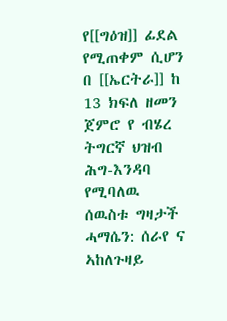የ[[ግዕዝ]] ፊደል የሚጠቀም ሲሆን በ [[ኤርትራ]] ከ 13 ክፍለ ዘመን ጀምሮ የ ብሄረ ትግርኛ ህዝብ ሕግ-እንዳባ የሚባለዉ ሰዉስቱ ግዛታች ሓማሴን: ሰራየ ና ኣከለጉዛይ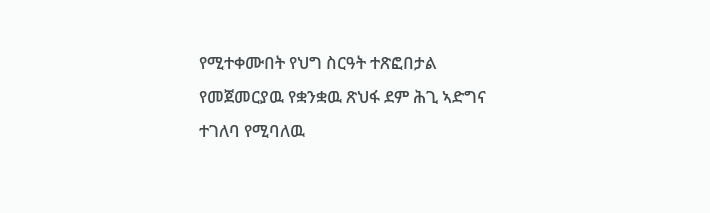የሚተቀሙበት የህግ ስርዓት ተጽፎበታል የመጀመርያዉ የቋንቋዉ ጽህፋ ደም ሕጊ ኣድግና ተገለባ የሚባለዉ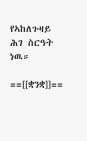የኣከለጉዛይ ሕገ ስርዓት ነዉ።

==[[ቋንቋ]]==